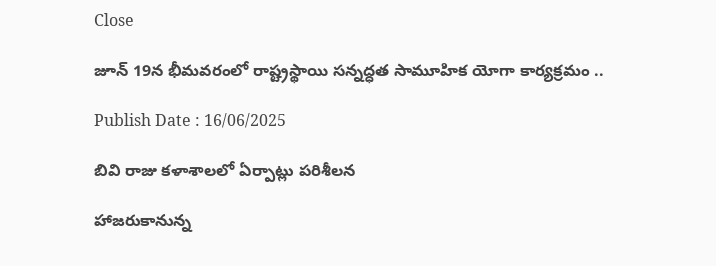Close

జూన్ 19న భీమవరంలో రాష్ట్ర‌స్థాయి సన్నద్ధత సామూహిక యోగా కార్యక్రమం ..

Publish Date : 16/06/2025

బివి రాజు కళాశాలలో ఏర్పాట్లు పరిశీలన

హాజ‌రుకానున్న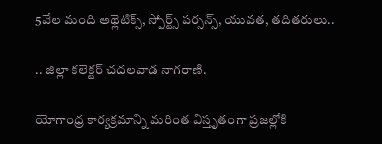5వేల మంది అథ్లెటిక్స్, స్పోర్ట్స్ పర్సన్స్, యువత, తదితరులు..

.. జిల్లా కలెక్టర్ చదలవాడ నాగరాణి.

యోగాంధ్ర కార్యక్రమాన్ని మ‌రింత విస్తృతంగా ప్ర‌జ‌ల్లోకి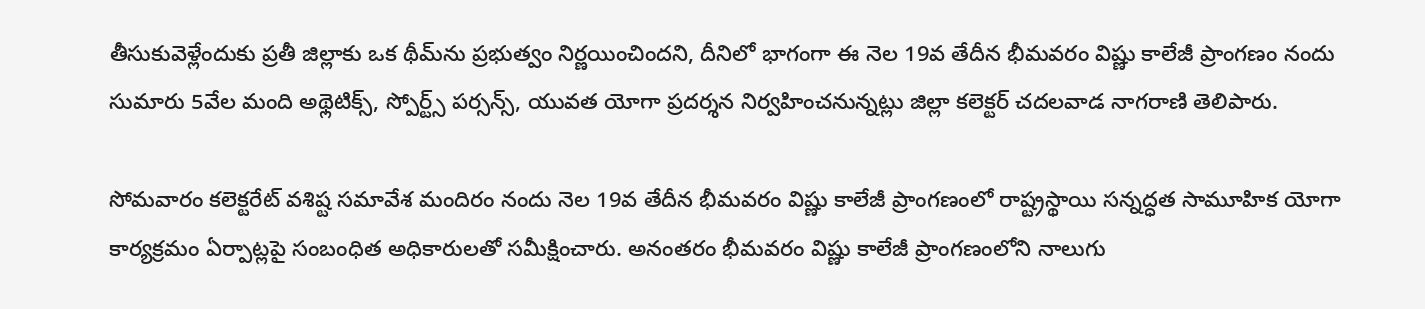తీసుకువెళ్లేందుకు ప్ర‌తీ జిల్లాకు ఒక థీమ్‌ను ప్ర‌భుత్వం నిర్ణ‌యించిందని, దీనిలో భాగంగా ఈ నెల 19వ తేదీన భీమవరం విష్ణు కాలేజీ ప్రాంగణం నందు సుమారు 5వేల మంది అథ్లెటిక్స్, స్పోర్ట్స్ పర్సన్స్, యువత యోగా ప్ర‌ద‌ర్శ‌న నిర్వహించనున్నట్లు జిల్లా కలెక్టర్ చదలవాడ నాగరాణి తెలిపారు.

సోమవారం కలెక్టరేట్ వశిష్ట సమావేశ మందిరం నందు నెల 19వ తేదీన భీమవరం విష్ణు కాలేజీ ప్రాంగణంలో రాష్ట్ర‌స్థాయి సన్నద్ధత సామూహిక యోగా కార్యక్రమం ఏర్పాట్లపై సంబంధిత అధికారులతో సమీక్షించారు. అనంతరం భీమవరం విష్ణు కాలేజీ ప్రాంగణంలోని నాలుగు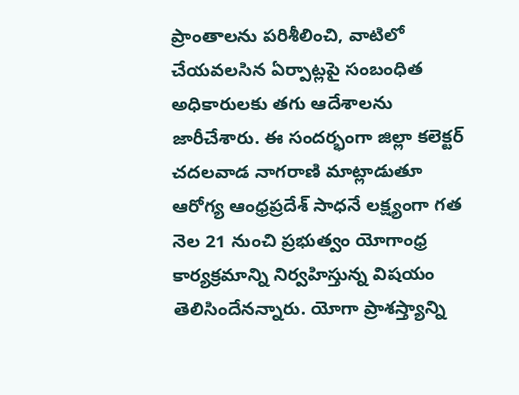ప్రాంతాలను పరిశీలించి, వాటిలో చేయవలసిన ఏర్పాట్లపై సంబంధిత అధికారులకు తగు ఆదేశాలను జారీచేశారు. ఈ సందర్భంగా జిల్లా కలెక్టర్ చదలవాడ నాగరాణి మాట్లాడుతూ ఆరోగ్య ఆంధ్ర‌ప్ర‌దేశ్ సాధ‌నే ల‌క్ష్యంగా గ‌త నెల 21 నుంచి ప్ర‌భుత్వం యోగాంధ్ర కార్య‌క్ర‌మాన్ని నిర్వ‌హిస్తున్న విష‌యం తెలిసిందేనన్నారు. యోగా ప్రాశ‌స్త్యాన్ని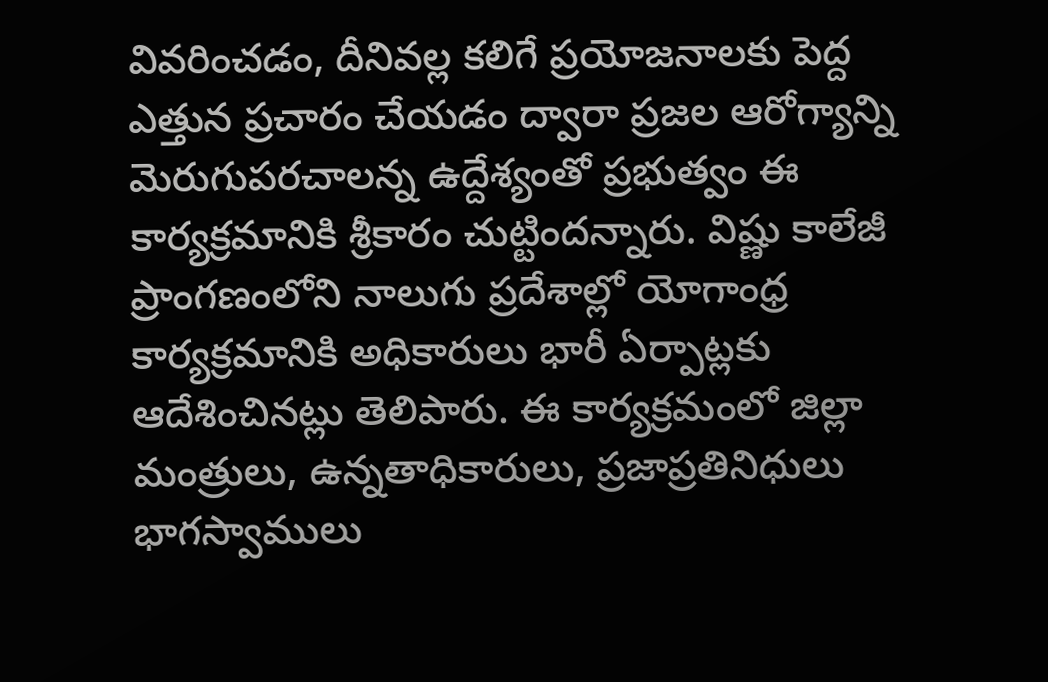వివ‌రించ‌డం, దీనివ‌ల్ల క‌లిగే ప్ర‌యోజ‌నాల‌కు పెద్ద ఎత్తున ప్ర‌చారం చేయ‌డం ద్వారా ప్ర‌జ‌ల ఆరోగ్యాన్ని మెరుగుప‌ర‌చాల‌న్న ఉద్దేశ్యంతో ప్ర‌భుత్వం ఈ కార్య‌క్ర‌మానికి శ్రీ‌కారం చుట్టిందన్నారు. విష్ణు కాలేజీ ప్రాంగణంలోని నాలుగు ప్రదేశాల్లో యోగాంధ్ర కార్యక్రమానికి అధికారులు భారీ ఏర్పాట్లకు ఆదేశించినట్లు తెలిపారు. ఈ కార్య‌క్ర‌మంలో జిల్లా మంత్రులు, ఉన్న‌తాధికారులు, ప్ర‌జాప్ర‌తినిధులు భాగ‌స్వాములు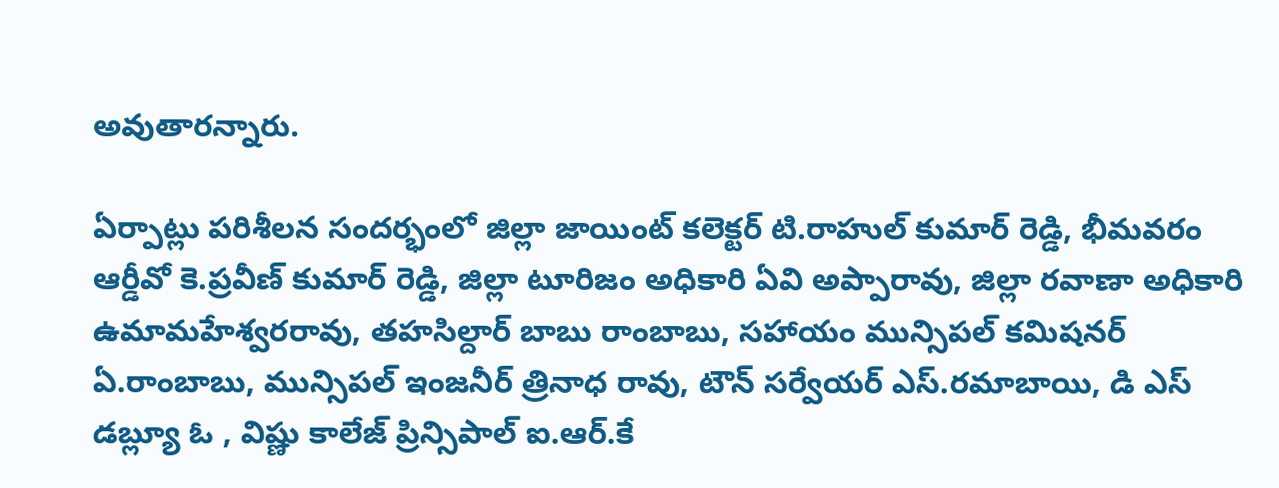అవుతారన్నారు.

ఏర్పాట్లు పరిశీలన సందర్భంలో జిల్లా జాయింట్ కలెక్టర్ టి.రాహుల్ కుమార్ రెడ్డి, భీమవరం ఆర్డీవో కె.ప్రవీణ్ కుమార్ రెడ్డి, జిల్లా టూరిజం అధికారి ఏవి అప్పారావు, జిల్లా రవాణా అధికారి ఉమామహేశ్వరరావు, తహసిల్దార్ బాబు రాంబాబు, సహాయం మున్సిపల్ కమిషనర్ ఏ.రాంబాబు, మున్సిపల్ ఇంజనీర్ త్రినాధ రావు, టౌన్ సర్వేయర్ ఎస్.రమాబాయి, డి ఎస్ డబ్ల్యూ ఓ , విష్ణు కాలేజ్ ప్రిన్సిపాల్ ఐ.ఆర్.కే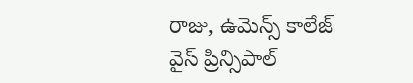రాజు, ఉమెన్స్ కాలేజ్ వైస్ ప్రిన్సిపాల్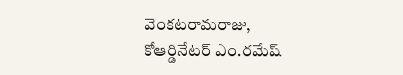వెంకటరామరాజు, కోఆర్డినేటర్ ఎం.రమేష్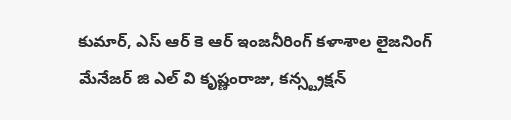కుమార్, ఎస్ ఆర్ కె ఆర్ ఇంజనీరింగ్ కళాశాల లైజనింగ్ మేనేజర్ జి ఎల్ వి కృష్ణంరాజు, కన్స్ట్రక్షన్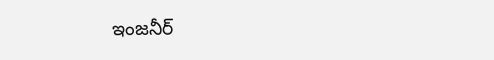ఇంజనీర్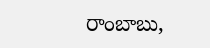రాంబాబు,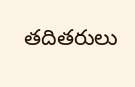తదితరులు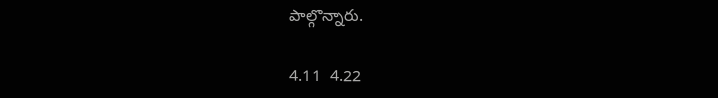పాల్గొన్నారు.

4.11  4.22